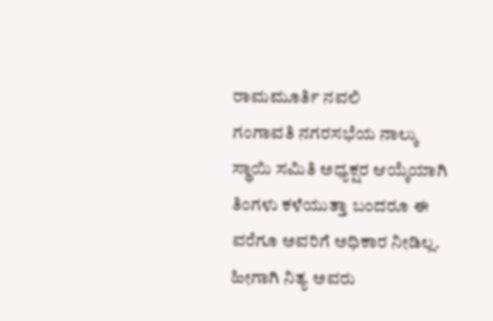ರಾಮಮೂರ್ತಿ ನವಲಿ
ಗಂಗಾವತಿ ನಗರಸಭೆಯ ನಾಲ್ಕು ಸ್ಥಾಯಿ ಸಮಿತಿ ಅಧ್ಯಕ್ಷರ ಆಯ್ಕೆಯಾಗಿ ತಿಂಗಳು ಕಳೆಯುತ್ತಾ ಬಂದರೂ ಈ ವರೆಗೂ ಅವರಿಗೆ ಅಧಿಕಾರ ನೀಡಿಲ್ಲ. ಹೀಗಾಗಿ ನಿತ್ಯ ಅವರು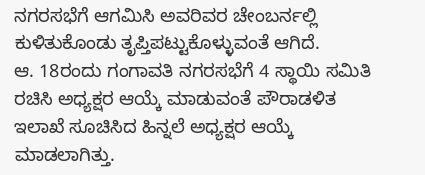ನಗರಸಭೆಗೆ ಆಗಮಿಸಿ ಅವರಿವರ ಚೇಂಬರ್ನಲ್ಲಿ ಕುಳಿತುಕೊಂಡು ತೃಪ್ತಿಪಟ್ಟುಕೊಳ್ಳುವಂತೆ ಆಗಿದೆ.
ಆ. 18ರಂದು ಗಂಗಾವತಿ ನಗರಸಭೆಗೆ 4 ಸ್ಥಾಯಿ ಸಮಿತಿ ರಚಿಸಿ ಅಧ್ಯಕ್ಷರ ಆಯ್ಕೆ ಮಾಡುವಂತೆ ಪೌರಾಡಳಿತ ಇಲಾಖೆ ಸೂಚಿಸಿದ ಹಿನ್ನಲೆ ಅಧ್ಯಕ್ಷರ ಆಯ್ಕೆ ಮಾಡಲಾಗಿತ್ತು.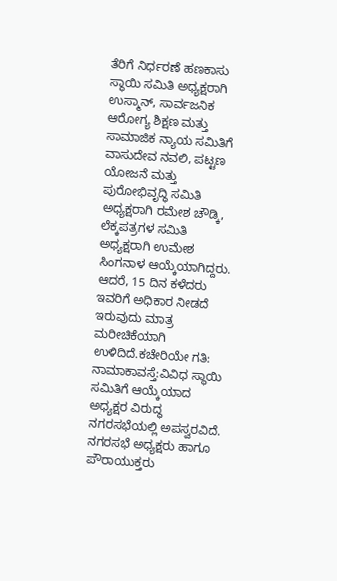ತೆರಿಗೆ ನಿರ್ಧರಣೆ ಹಣಕಾಸು ಸ್ಥಾಯಿ ಸಮಿತಿ ಅಧ್ಯಕ್ಷರಾಗಿ ಉಸ್ಮಾನ್, ಸಾರ್ವಜನಿಕ ಆರೋಗ್ಯ ಶಿಕ್ಷಣ ಮತ್ತು ಸಾಮಾಜಿಕ ನ್ಯಾಯ ಸಮಿತಿಗೆ ವಾಸುದೇವ ನವಲಿ, ಪಟ್ಟಣ ಯೋಜನೆ ಮತ್ತು ಪುರೋಭಿವೃದ್ಧಿ ಸಮಿತಿ ಅಧ್ಯಕ್ಷರಾಗಿ ರಮೇಶ ಚೌಡ್ಕಿ, ಲೆಕ್ಕಪತ್ರಗಳ ಸಮಿತಿ ಅಧ್ಯಕ್ಷರಾಗಿ ಉಮೇಶ ಸಿಂಗನಾಳ ಆಯ್ಕೆಯಾಗಿದ್ದರು. ಆದರೆ, 15 ದಿನ ಕಳೆದರು ಇವರಿಗೆ ಅಧಿಕಾರ ನೀಡದೆ ಇರುವುದು ಮಾತ್ರ ಮರೀಚಿಕೆಯಾಗಿ ಉಳಿದಿದೆ.ಕಚೇರಿಯೇ ಗತಿ:
ನಾಮಾಕಾವಸ್ತೆ:ವಿವಿಧ ಸ್ಥಾಯಿ ಸಮಿತಿಗೆ ಆಯ್ಕೆಯಾದ ಅಧ್ಯಕ್ಷರ ವಿರುದ್ಧ ನಗರಸಭೆಯಲ್ಲಿ ಅಪಸ್ವರವಿದೆ. ನಗರಸಭೆ ಅಧ್ಯಕ್ಷರು ಹಾಗೂ ಪೌರಾಯುಕ್ತರು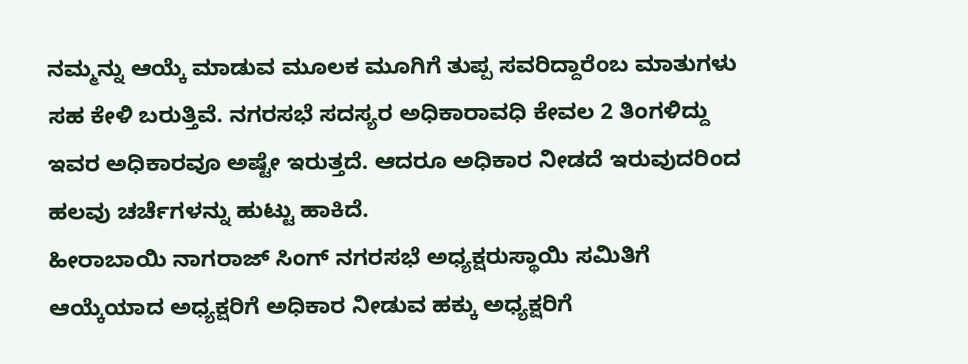ನಮ್ಮನ್ನು ಆಯ್ಕೆ ಮಾಡುವ ಮೂಲಕ ಮೂಗಿಗೆ ತುಪ್ಪ ಸವರಿದ್ದಾರೆಂಬ ಮಾತುಗಳು ಸಹ ಕೇಳಿ ಬರುತ್ತಿವೆ. ನಗರಸಭೆ ಸದಸ್ಯರ ಅಧಿಕಾರಾವಧಿ ಕೇವಲ 2 ತಿಂಗಳಿದ್ದು ಇವರ ಅಧಿಕಾರವೂ ಅಷ್ಟೇ ಇರುತ್ತದೆ. ಆದರೂ ಅಧಿಕಾರ ನೀಡದೆ ಇರುವುದರಿಂದ ಹಲವು ಚರ್ಚೆಗಳನ್ನು ಹುಟ್ಟು ಹಾಕಿದೆ.
ಹೀರಾಬಾಯಿ ನಾಗರಾಜ್ ಸಿಂಗ್ ನಗರಸಭೆ ಅಧ್ಯಕ್ಷರುಸ್ಥಾಯಿ ಸಮಿತಿಗೆ ಆಯ್ಕೆಯಾದ ಅಧ್ಯಕ್ಷರಿಗೆ ಅಧಿಕಾರ ನೀಡುವ ಹಕ್ಕು ಅಧ್ಯಕ್ಷರಿಗೆ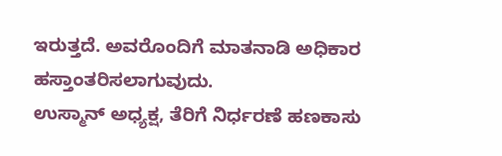ಇರುತ್ತದೆ. ಅವರೊಂದಿಗೆ ಮಾತನಾಡಿ ಅಧಿಕಾರ ಹಸ್ತಾಂತರಿಸಲಾಗುವುದು.
ಉಸ್ಮಾನ್ ಅಧ್ಯಕ್ಷ, ತೆರಿಗೆ ನಿರ್ಧರಣೆ ಹಣಕಾಸು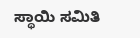ಸ್ಥಾಯಿ ಸಮಿತಿ